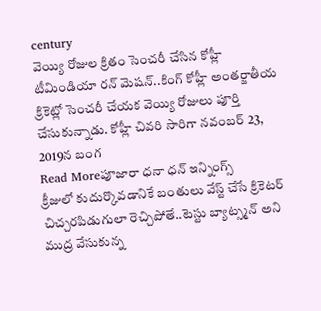century
వెయ్యి రోజుల క్రితం సెంచరీ చేసిన కోహ్లీ
టీమిండియా రన్ మెషన్..కింగ్ కోహ్లీ అంతర్జాతీయ క్రికెట్లో సెంచరీ చేయక వెయ్యి రోజులు పూర్తి చేసుకున్నాడు. కోహ్లీ చివరి సారిగా నవంబర్ 23, 2019న బంగ
Read Moreపూజారా ధనా ధన్ ఇన్నింగ్స్
క్రీజులో కుదుర్కొవడానికే బంతులు వేస్ట్ చేసే క్రికెటర్ చిచ్చరపిడుగులా రెచ్చిపోతే..టెస్టు బ్యాట్స్మన్ అని ముద్ర వేసుకున్న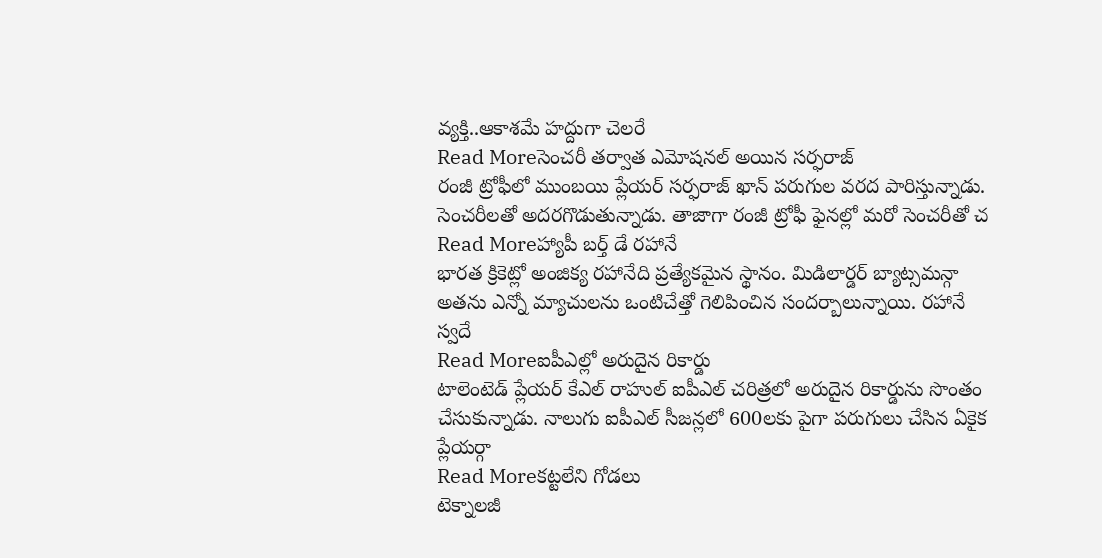వ్యక్తి..ఆకాశమే హద్దుగా చెలరే
Read Moreసెంచరీ తర్వాత ఎమోషనల్ అయిన సర్ఫరాజ్
రంజీ ట్రోఫీలో ముంబయి ప్లేయర్ సర్ఫరాజ్ ఖాన్ పరుగుల వరద పారిస్తున్నాడు. సెంచరీలతో అదరగొడుతున్నాడు. తాజాగా రంజీ ట్రోఫీ ఫైనల్లో మరో సెంచరీతో చ
Read Moreహ్యాపీ బర్త్ డే రహానే
భారత క్రికెట్లో అంజిక్య రహానేది ప్రత్యేకమైన స్థానం. మిడిలార్డర్ బ్యాట్సమన్గా అతను ఎన్నో మ్యాచులను ఒంటిచేత్తో గెలిపించిన సందర్బాలున్నాయి. రహానే స్వదే
Read Moreఐపీఎల్లో అరుదైన రికార్డు
టాలెంటెడ్ ప్లేయర్ కేఎల్ రాహుల్ ఐపీఎల్ చరిత్రలో అరుదైన రికార్డును సొంతం చేసుకున్నాడు. నాలుగు ఐపీఎల్ సీజన్లలో 600లకు పైగా పరుగులు చేసిన ఏకైక ప్లేయర్గా
Read Moreకట్టలేని గోడలు
టెక్నాలజీ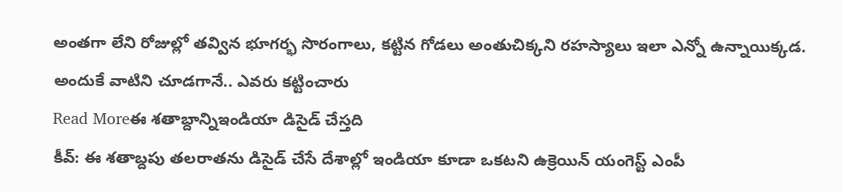అంతగా లేని రోజుల్లో తవ్విన భూగర్భ సొరంగాలు, కట్టిన గోడలు అంతుచిక్కని రహస్యాలు ఇలా ఎన్నో ఉన్నాయిక్కడ. అందుకే వాటిని చూడగానే.. ఎవరు కట్టించారు
Read Moreఈ శతాబ్దాన్నిఇండియా డిసైడ్ చేస్తది
కీవ్: ఈ శతాబ్దపు తలరాతను డిసైడ్ చేసే దేశాల్లో ఇండియా కూడా ఒకటని ఉక్రెయిన్ యంగెస్ట్ ఎంపీ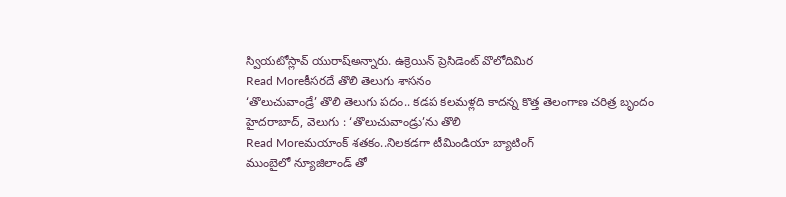స్వియటోస్లావ్ యురాష్అన్నారు. ఉక్రెయిన్ ప్రెసిడెంట్ వొలోదిమిర
Read Moreకీసరదే తొలి తెలుగు శాసనం
‘తొలుచువాండ్రే’ తొలి తెలుగు పదం.. కడప కలమళ్లది కాదన్న కొత్త తెలంగాణ చరిత్ర బృందం హైదరాబాద్, వెలుగు : ‘తొలుచువాండ్రు’ను తొలి
Read Moreమయాంక్ శతకం..నిలకడగా టీమిండియా బ్యాటింగ్
ముంబైలో న్యూజిలాండ్ తో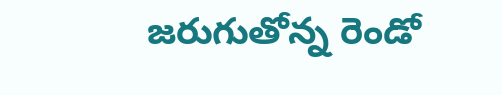జరుగుతోన్న రెండో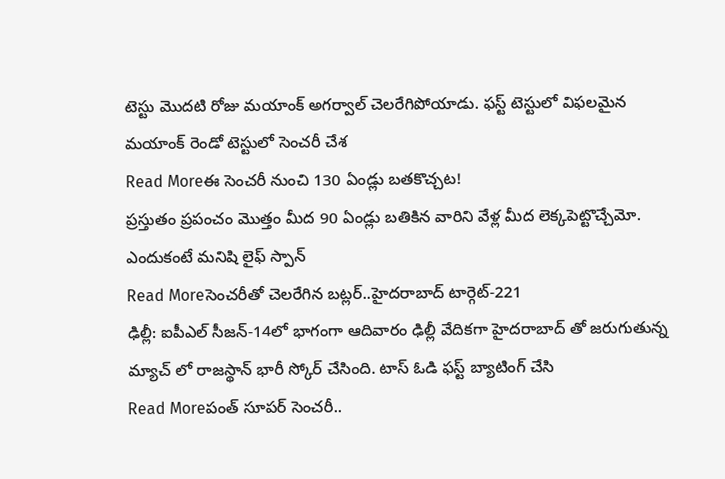టెస్టు మొదటి రోజు మయాంక్ అగర్వాల్ చెలరేగిపోయాడు. ఫస్ట్ టెస్టులో విఫలమైన మయాంక్ రెండో టెస్టులో సెంచరీ చేశ
Read Moreఈ సెంచరీ నుంచి 130 ఏండ్లు బతకొచ్చట!
ప్రస్తుతం ప్రపంచం మొత్తం మీద 90 ఏండ్లు బతికిన వారిని వేళ్ల మీద లెక్కపెట్టొచ్చేమో. ఎందుకంటే మనిషి లైఫ్ స్పాన్
Read Moreసెంచరీతో చెలరేగిన బట్లర్..హైదరాబాద్ టార్గెట్-221
ఢిల్లీ: ఐపీఎల్ సీజన్-14లో భాగంగా ఆదివారం ఢిల్లీ వేదికగా హైదరాబాద్ తో జరుగుతున్న మ్యాచ్ లో రాజస్థాన్ భారీ స్కోర్ చేసింది. టాస్ ఓడి ఫస్ట్ బ్యాటింగ్ చేసి
Read Moreపంత్ సూపర్ సెంచరీ..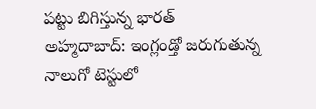పట్టు బిగిస్తున్న భారత్
అహ్మదాబాద్: ఇంగ్లండ్తో జరుగుతున్న నాలుగో టెస్టులో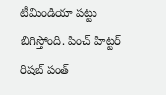టీమిండియా పట్టు బిగిస్తోంది. పించ్ హిట్టర్ రిషబ్ పంత్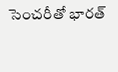సెంచరీతో భారత్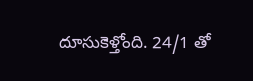దూసుకెళ్తోంది. 24/1 తో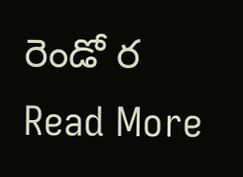రెండో ర
Read More